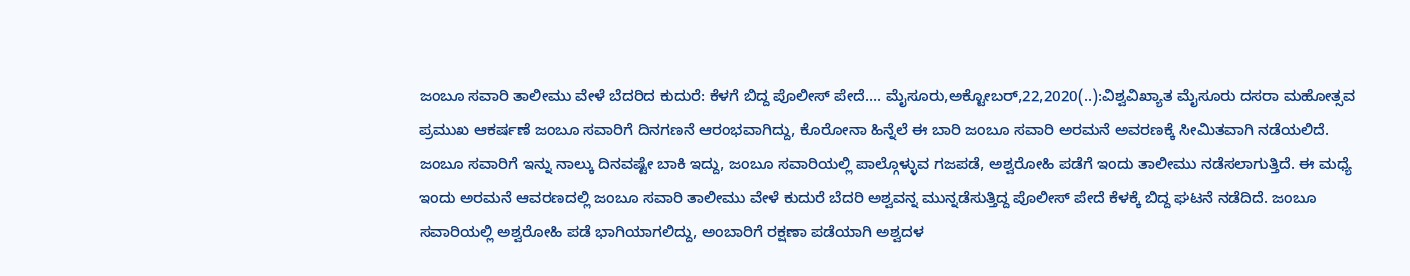ಜಂಬೂ ಸವಾರಿ ತಾಲೀಮು ವೇಳೆ ಬೆದರಿದ ಕುದುರೆ: ಕೆಳಗೆ ಬಿದ್ದ ಪೊಲೀಸ್ ಪೇದೆ…. ಮೈಸೂರು,ಅಕ್ಟೋಬರ್,22,2020(..):ವಿಶ್ವವಿಖ್ಯಾತ ಮೈಸೂರು ದಸರಾ ಮಹೋತ್ಸವ ಪ್ರಮುಖ ಆಕರ್ಷಣೆ ಜಂಬೂ ಸವಾರಿಗೆ ದಿನಗಣನೆ ಆರಂಭವಾಗಿದ್ದು, ಕೊರೋನಾ ಹಿನ್ನೆಲೆ ಈ ಬಾರಿ ಜಂಬೂ ಸವಾರಿ ಅರಮನೆ ಅವರಣಕ್ಕೆ ಸೀಮಿತವಾಗಿ ನಡೆಯಲಿದೆ. ಜಂಬೂ ಸವಾರಿಗೆ ಇನ್ನು ನಾಲ್ಕು ದಿನವಷ್ಟೇ ಬಾಕಿ ಇದ್ದು, ಜಂಬೂ ಸವಾರಿಯಲ್ಲಿ ಪಾಲ್ಗೊಳ್ಳುವ ಗಜಪಡೆ, ಅಶ್ವರೋಹಿ ಪಡೆಗೆ ಇಂದು ತಾಲೀಮು ನಡೆಸಲಾಗುತ್ತಿದೆ. ಈ ಮಧ್ಯೆ ಇಂದು ಅರಮನೆ ಆವರಣದಲ್ಲಿ ಜಂಬೂ ಸವಾರಿ ತಾಲೀಮು ವೇಳೆ ಕುದುರೆ ಬೆದರಿ ಅಶ್ವವನ್ನ‌ ಮುನ್ನಡೆಸುತ್ತಿದ್ದ ಪೊಲೀಸ್ ಪೇದೆ ಕೆಳಕ್ಕೆ ಬಿದ್ದ ಘಟನೆ ನಡೆದಿದೆ. ಜಂಬೂ ಸವಾರಿಯಲ್ಲಿ ಅಶ್ವರೋಹಿ ಪಡೆ ಭಾಗಿಯಾಗಲಿದ್ದು, ಅಂಬಾರಿಗೆ ರಕ್ಷಣಾ ಪಡೆಯಾಗಿ ಅಶ್ವದಳ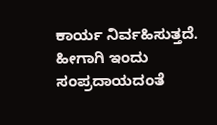ಕಾರ್ಯ ನಿರ್ವಹಿಸುತ್ತದೆ. ಹೀಗಾಗಿ ಇಂದು ಸಂಪ್ರದಾಯದಂತೆ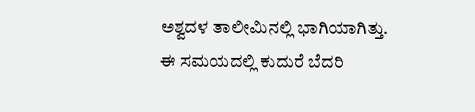ಅಶ್ವದಳ ತಾಲೀಮಿನಲ್ಲಿ ಭಾಗಿಯಾಗಿತ್ತು. ಈ ಸಮಯದಲ್ಲಿ ಕುದುರೆ ಬೆದರಿ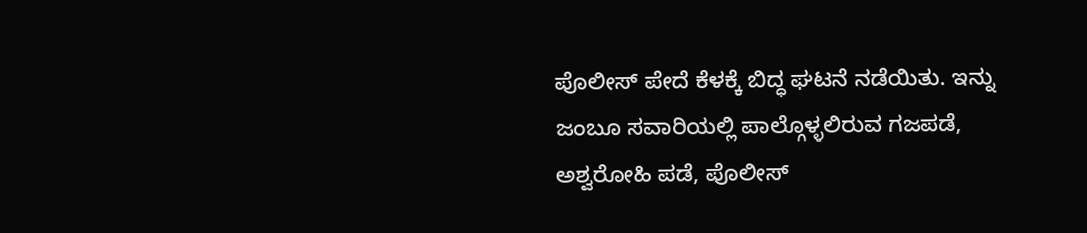ಪೊಲೀಸ್ ಪೇದೆ ಕೆಳಕ್ಕೆ ಬಿದ್ಧ ಘಟನೆ ನಡೆಯಿತು. ಇನ್ನು ಜಂಬೂ ಸವಾರಿಯಲ್ಲಿ ಪಾಲ್ಗೊಳ್ಳಲಿರುವ ಗಜಪಡೆ, ಅಶ್ವರೋಹಿ ಪಡೆ, ಪೊಲೀಸ್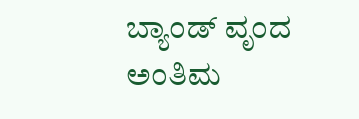ಬ್ಯಾಂಡ್ ವೃಂದ ಅಂತಿಮ‌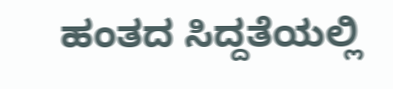ಹಂತದ ಸಿದ್ದತೆಯಲ್ಲಿ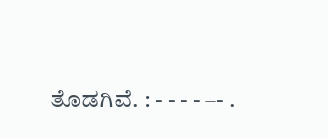ತೊಡಗಿವೆ. : - - - - –- .